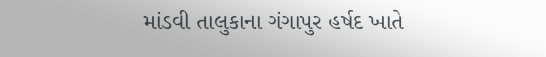માંડવી તાલુકાના ગંગાપુર હર્ષદ ખાતે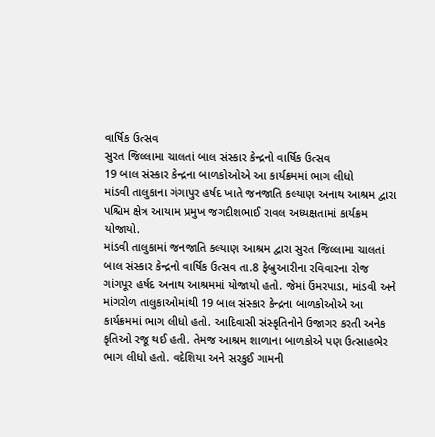વાર્ષિક ઉત્સવ
સુરત જિલ્લામા ચાલતાં બાલ સંસ્કાર કેન્દ્રનો વાર્ષિક ઉત્સવ
19 બાલ સંસ્કાર કેન્દ્રના બાળકોઓએ આ કાર્યક્રમમાં ભાગ લીધો
માંડવી તાલુકાના ગંગાપુર હર્ષદ ખાતે જનજાતિ કલ્યાણ અનાથ આશ્રમ દ્વારા પશ્ચિમ ક્ષેત્ર આયામ પ્રમુખ જગદીશભાઈ રાવલ અધ્યક્ષતામાં કાર્યક્રમ યોજાયો.
માંડવી તાલુકામાં જનજાતિ કલ્યાણ આશ્રમ દ્વારા સુરત જિલ્લામા ચાલતાં બાલ સંસ્કાર કેન્દ્રનો વાર્ષિક ઉત્સવ તા.8 ફેબ્રુઆરીના રવિવારના રોજ ગાંગપૂર હર્ષદ અનાથ આશ્રમમાં યોજાયો હતો. જેમાં ઉંમરપાડા, માંડવી અને માંગરોળ તાલુકાઓમાંથી 19 બાલ સંસ્કાર કેન્દ્રના બાળકોઓએ આ કાર્યક્રમમાં ભાગ લીધો હતો. આદિવાસી સંસ્કૃતિનોને ઉજાગર કરતી અનેક કૃતિઓ રજૂ થઈ હતી. તેમજ આશ્રમ શાળાના બાળકોએ પણ ઉત્સાહભેર ભાગ લીધો હતો. વદેશિયા અને સરકુઈ ગામની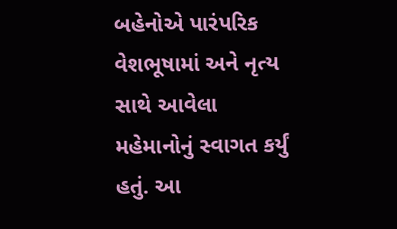બહેનોએ પારંપરિક વેશભૂષામાં અને નૃત્ય સાથે આવેલા મહેમાનોનું સ્વાગત કર્યું હતું. આ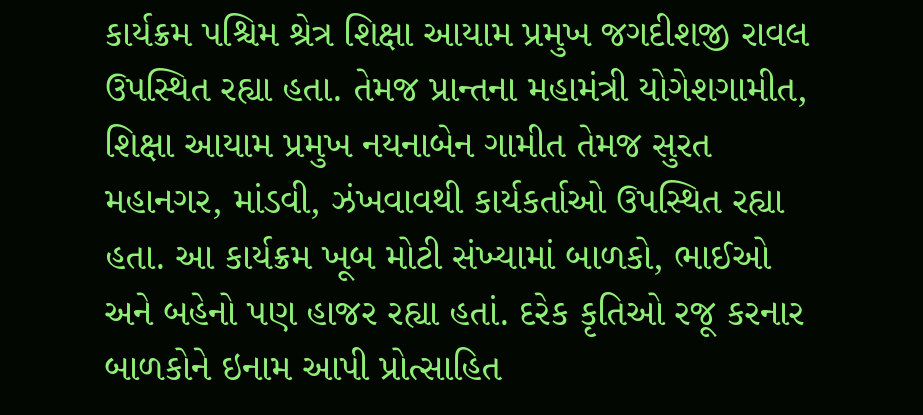કાર્યક્રમ પશ્ચિમ શ્રેત્ર શિક્ષા આયામ પ્રમુખ જગદીશજી રાવલ ઉપસ્થિત રહ્યા હતા. તેમજ પ્રાન્તના મહામંત્રી યોગેશગામીત, શિક્ષા આયામ પ્રમુખ નયનાબેન ગામીત તેમજ સુરત મહાનગર, માંડવી, ઝંખવાવથી કાર્યકર્તાઓ ઉપસ્થિત રહ્યા હતા. આ કાર્યક્રમ ખૂબ મોટી સંખ્યામાં બાળકો, ભાઈઓ અને બહેનો પણ હાજર રહ્યા હતાં. દરેક કૃતિઓ રજૂ કરનાર બાળકોને ઇનામ આપી પ્રોત્સાહિત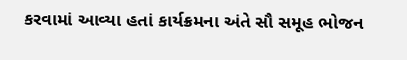કરવામાં આવ્યા હતાં કાર્યક્રમના અંતે સૌ સમૂહ ભોજન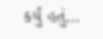કર્યું હતું…